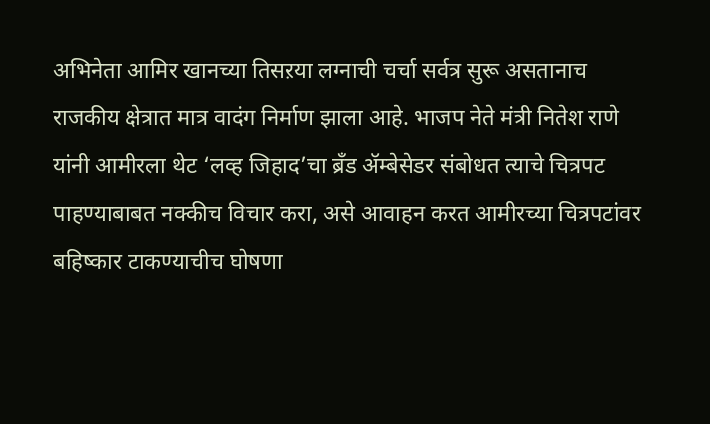अभिनेता आमिर खानच्या तिसऱया लग्नाची चर्चा सर्वत्र सुरू असतानाच राजकीय क्षेत्रात मात्र वादंग निर्माण झाला आहे. भाजप नेते मंत्री नितेश राणे यांनी आमीरला थेट ‘लव्ह जिहाद’चा ब्रँड ॲम्बेसेडर संबोधत त्याचे चित्रपट पाहण्याबाबत नक्कीच विचार करा, असे आवाहन करत आमीरच्या चित्रपटांवर बहिष्कार टाकण्याचीच घोषणा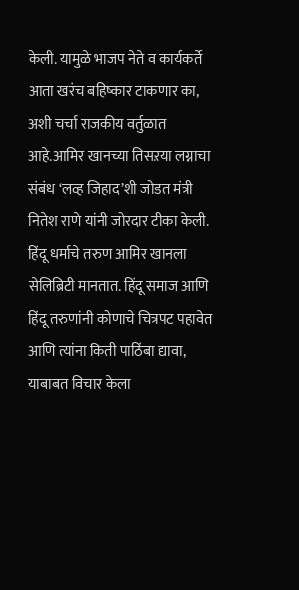केली. यामुळे भाजप नेते व कार्यकर्ते आता खरंच बहिष्कार टाकणार का, अशी चर्चा राजकीय वर्तुळात आहे.आमिर खानच्या तिसऱया लग्नाचा संबंध ‘लव्ह जिहाद’शी जोडत मंत्री नितेश राणे यांनी जोरदार टीका केली. हिंदू धर्माचे तरुण आमिर खानला सेलिब्रिटी मानतात. हिंदू समाज आणि हिंदू तरुणांनी कोणाचे चित्रपट पहावेत आणि त्यांना किती पाठिंबा द्यावा, याबाबत विचार केला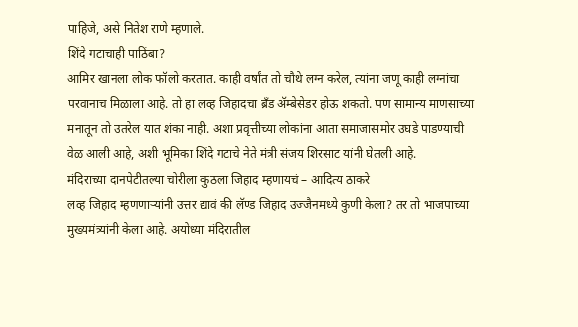पाहिजे, असे नितेश राणे म्हणाले.
शिंदे गटाचाही पाठिंबा?
आमिर खानला लोक फॉलो करतात. काही वर्षांत तो चौथे लग्न करेल, त्यांना जणू काही लग्नांचा परवानाच मिळाला आहे. तो हा लव्ह जिहादचा ब्रँड ॲम्बेसेडर होऊ शकतो. पण सामान्य माणसाच्या मनातून तो उतरेल यात शंका नाही. अशा प्रवृत्तीच्या लोकांना आता समाजासमोर उघडे पाडण्याची वेळ आली आहे, अशी भूमिका शिंदे गटाचे नेते मंत्री संजय शिरसाट यांनी घेतली आहे.
मंदिराच्या दानपेटीतल्या चोरीला कुठला जिहाद म्हणायचं – आदित्य ठाकरे
लव्ह जिहाद म्हणणाऱ्यांनी उत्तर द्यावं की लॅण्ड जिहाद उज्जैनमध्ये कुणी केला? तर तो भाजपाच्या मुख्यमंत्र्यांनी केला आहे. अयोध्या मंदिरातील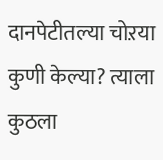दानपेटीतल्या चोऱया कुणी केल्या? त्याला कुठला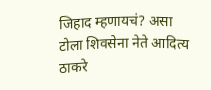जिहाद म्हणायचं? असा टोला शिवसेना नेते आदित्य ठाकरे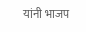यांनी भाजप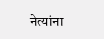नेत्यांना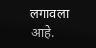लगावला आहे.